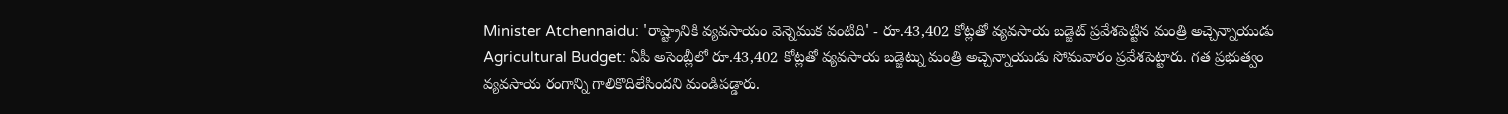Minister Atchennaidu: 'రాష్ట్రానికి వ్యవసాయం వెన్నెముక వంటిది' - రూ.43,402 కోట్లతో వ్యవసాయ బడ్జెట్ ప్రవేశపెట్టిన మంత్రి అచ్చెన్నాయుడు
Agricultural Budget: ఏపీ అసెంబ్లీలో రూ.43,402 కోట్లతో వ్యవసాయ బడ్జెట్ను మంత్రి అచ్చెన్నాయుడు సోమవారం ప్రవేశపెట్టారు. గత ప్రభుత్వం వ్యవసాయ రంగాన్ని గాలికొదిలేసిందని మండిపడ్డారు.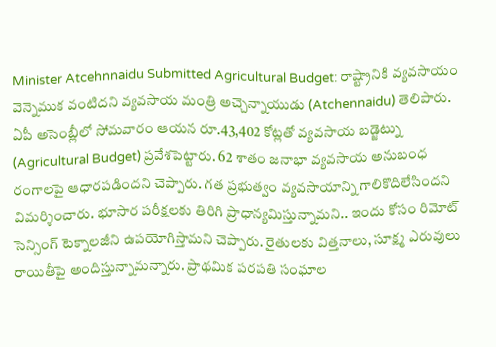Minister Atcehnnaidu Submitted Agricultural Budget: రాష్ట్రానికి వ్యవసాయం వెన్నెముక వంటిదని వ్యవసాయ మంత్రి అచ్చెన్నాయుడు (Atchennaidu) తెలిపారు. ఏపీ అసెంబ్లీలో సోమవారం ఆయన రూ.43,402 కోట్లతో వ్యవసాయ బడ్జెట్ను (Agricultural Budget) ప్రవేశపెట్టారు. 62 శాతం జనాభా వ్యవసాయ అనుబంధ రంగాలపై ఆధారపడిందని చెప్పారు. గత ప్రభుత్వం వ్యవసాయాన్ని గాలికొదిలేసిందని విమర్శించారు. భూసార పరీక్షలకు తిరిగి ప్రాధాన్యమిస్తున్నామని.. ఇందు కోసం రిమోట్ సెన్సింగ్ టెక్నాలజీని ఉపయోగిస్తామని చెప్పారు. రైతులకు విత్తనాలు, సూక్ష్మ ఎరువులు రాయితీపై అందిస్తున్నామన్నారు. ప్రాథమిక పరపతి సంఘాల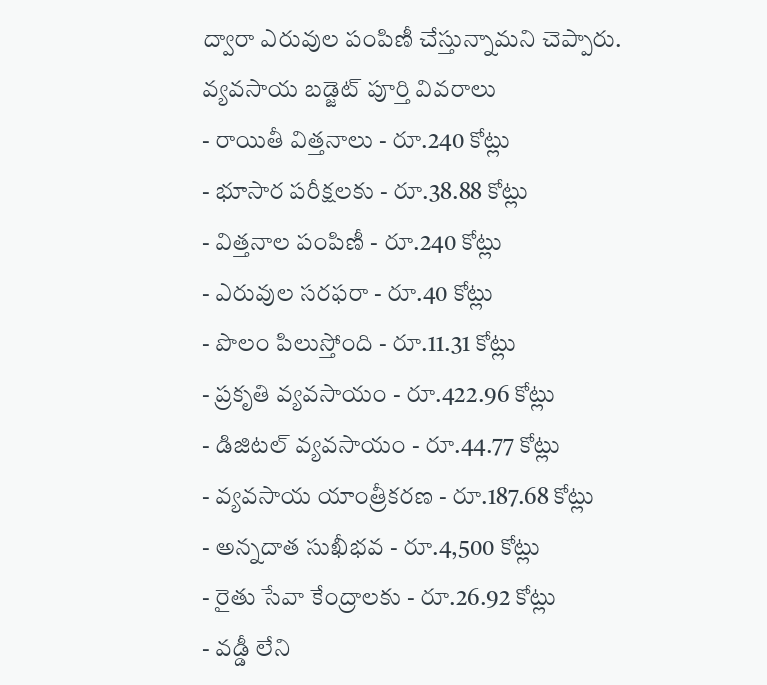ద్వారా ఎరువుల పంపిణీ చేస్తున్నామని చెప్పారు.
వ్యవసాయ బడ్జెట్ పూర్తి వివరాలు
- రాయితీ విత్తనాలు - రూ.240 కోట్లు
- భూసార పరీక్షలకు - రూ.38.88 కోట్లు
- విత్తనాల పంపిణీ - రూ.240 కోట్లు
- ఎరువుల సరఫరా - రూ.40 కోట్లు
- పొలం పిలుస్తోంది - రూ.11.31 కోట్లు
- ప్రకృతి వ్యవసాయం - రూ.422.96 కోట్లు
- డిజిటల్ వ్యవసాయం - రూ.44.77 కోట్లు
- వ్యవసాయ యాంత్రీకరణ - రూ.187.68 కోట్లు
- అన్నదాత సుఖీభవ - రూ.4,500 కోట్లు
- రైతు సేవా కేంద్రాలకు - రూ.26.92 కోట్లు
- వడ్డీ లేని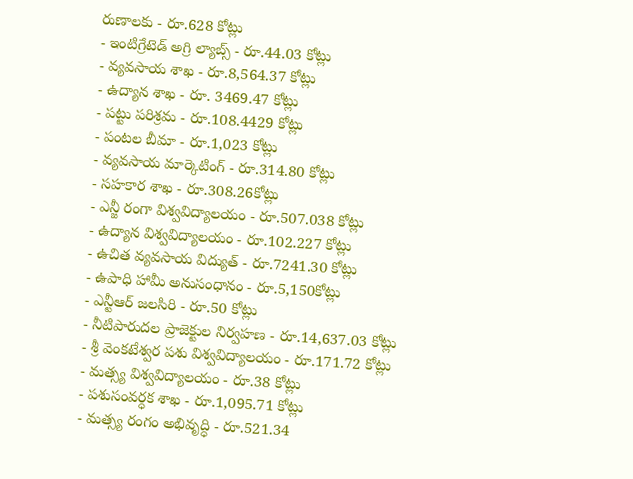రుణాలకు - రూ.628 కోట్లు
- ఇంటిగ్రేటెడ్ అగ్రి ల్యాబ్స్ - రూ.44.03 కోట్లు
- వ్యవసాయ శాఖ - రూ.8,564.37 కోట్లు
- ఉద్యాన శాఖ - రూ. 3469.47 కోట్లు
- పట్టు పరిశ్రమ - రూ.108.4429 కోట్లు
- పంటల బీమా - రూ.1,023 కోట్లు
- వ్యవసాయ మార్కెటింగ్ - రూ.314.80 కోట్లు
- సహకార శాఖ - రూ.308.26కోట్లు
- ఎన్జీ రంగా విశ్వవిద్యాలయం - రూ.507.038 కోట్లు
- ఉద్యాన విశ్వవిద్యాలయం - రూ.102.227 కోట్లు
- ఉచిత వ్యవసాయ విద్యుత్ - రూ.7241.30 కోట్లు
- ఉపాధి హామీ అనుసంధానం - రూ.5,150కోట్లు
- ఎన్టీఆర్ జలసిరి - రూ.50 కోట్లు
- నీటిపారుదల ప్రాజెక్టుల నిర్వహణ - రూ.14,637.03 కోట్లు
- శ్రీ వెంకటేశ్వర పశు విశ్వవిద్యాలయం - రూ.171.72 కోట్లు
- మత్స్య విశ్వవిద్యాలయం - రూ.38 కోట్లు
- పశుసంవర్ధక శాఖ - రూ.1,095.71 కోట్లు
- మత్స్య రంగం అభివృద్ధి - రూ.521.34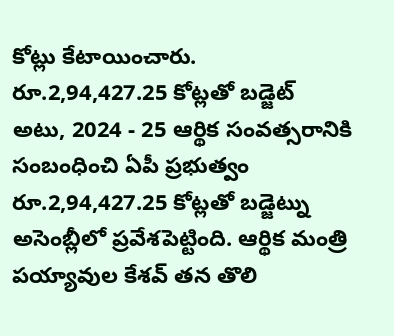కోట్లు కేటాయించారు.
రూ.2,94,427.25 కోట్లతో బడ్జెట్
అటు, 2024 - 25 ఆర్థిక సంవత్సరానికి సంబంధించి ఏపీ ప్రభుత్వం రూ.2,94,427.25 కోట్లతో బడ్జెట్ను అసెంబ్లీలో ప్రవేశపెట్టింది. ఆర్థిక మంత్రి పయ్యావుల కేశవ్ తన తొలి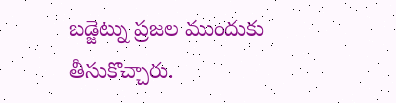బడ్జెట్ను ప్రజల ముందుకు తీసుకొచ్చారు.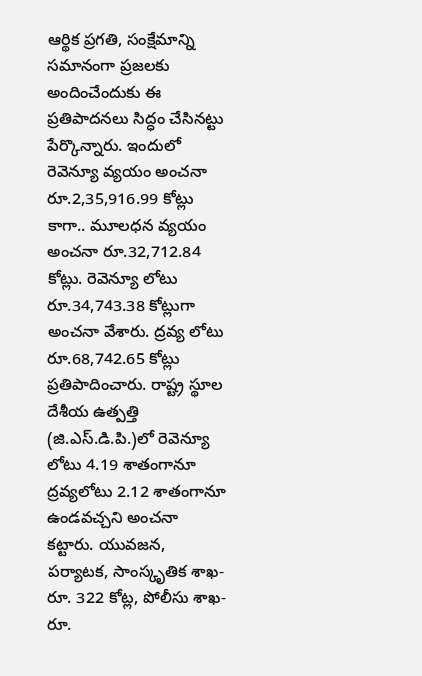ఆర్థిక ప్రగతి, సంక్షేమాన్ని సమానంగా ప్రజలకు అందించేందుకు ఈ ప్రతిపాదనలు సిద్ధం చేసినట్టు పేర్కొన్నారు. ఇందులో రెవెన్యూ వ్యయం అంచనా రూ.2,35,916.99 కోట్లు కాగా.. మూలధన వ్యయం అంచనా రూ.32,712.84 కోట్లు. రెవెన్యూ లోటు రూ.34,743.38 కోట్లుగా అంచనా వేశారు. ద్రవ్య లోటు రూ.68,742.65 కోట్లు ప్రతిపాదించారు. రాష్ట్ర స్థూల దేశీయ ఉత్పత్తి (జి.ఎస్.డి.పి.)లో రెవెన్యూ లోటు 4.19 శాతంగానూ ద్రవ్యలోటు 2.12 శాతంగానూ ఉండవచ్చని అంచనా కట్టారు. యువజన, పర్యాటక, సాంస్కృతిక శాఖ- రూ. 322 కోట్ల, పోలీసు శాఖ- రూ.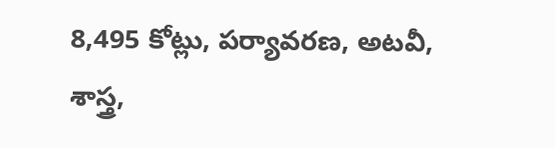8,495 కోట్లు, పర్యావరణ, అటవీ, శాస్త్ర,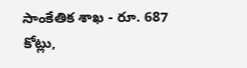సాంకేతిక శాఖ - రూ. 687 కోట్లు,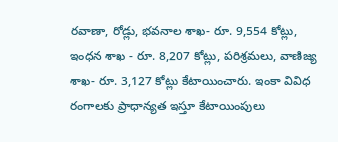రవాణా, రోడ్లు, భవనాల శాఖ- రూ. 9,554 కోట్లు, ఇంధన శాఖ - రూ. 8,207 కోట్లు, పరిశ్రమలు, వాణిజ్య శాఖ- రూ. 3,127 కోట్లు కేటాయించారు. ఇంకా వివిధ రంగాలకు ప్రాధాన్యత ఇస్తూ కేటాయింపులు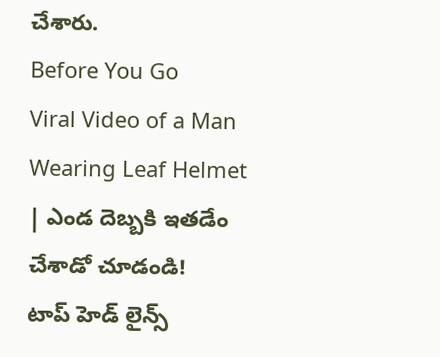చేశారు.
Before You Go
Viral Video of a Man Wearing Leaf Helmet | ఎండ దెబ్బకి ఇతడేం చేశాడో చూడండి!
టాప్ హెడ్ లైన్స్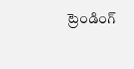ట్రెండింగ్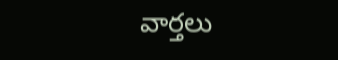వార్తలు